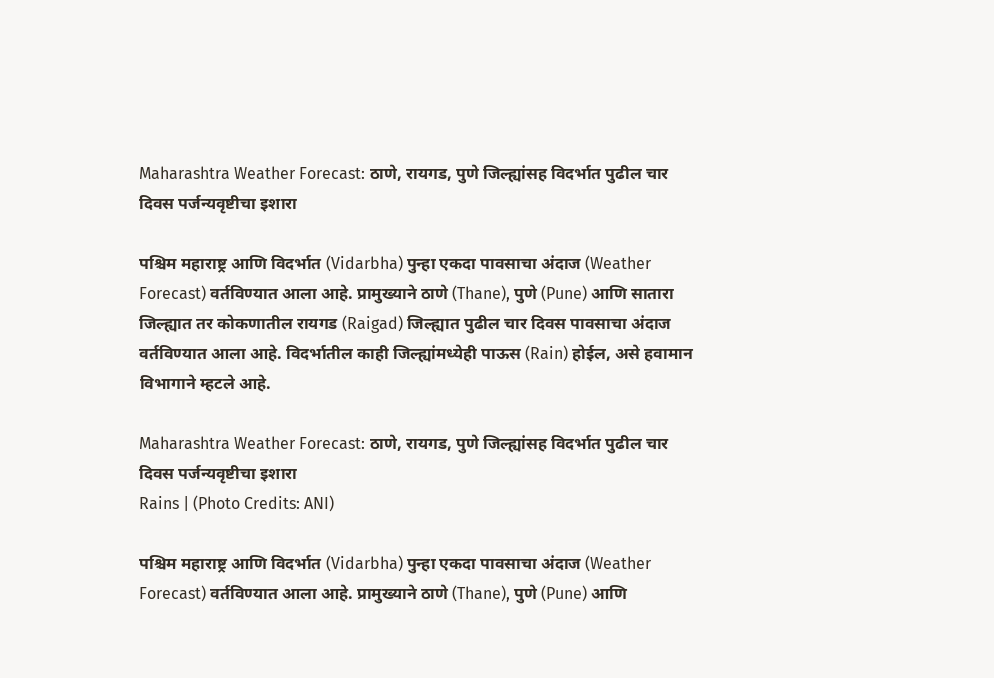Maharashtra Weather Forecast: ठाणे, रायगड, पुणे जिल्ह्यांसह विदर्भात पुढील चार दिवस पर्जन्यवृष्टीचा इशारा

पश्चिम महाराष्ट्र आणि विदर्भात (Vidarbha) पुन्हा एकदा पावसाचा अंदाज (Weather Forecast) वर्तविण्यात आला आहे. प्रामुख्याने ठाणे (Thane), पुणे (Pune) आणि सातारा जिल्ह्यात तर कोकणातील रायगड (Raigad) जिल्ह्यात पुढील चार दिवस पावसाचा अंदाज वर्तविण्यात आला आहे. विदर्भातील काही जिल्ह्यांमध्येही पाऊस (Rain) होईल, असे हवामान विभागाने म्हटले आहे.

Maharashtra Weather Forecast: ठाणे, रायगड, पुणे जिल्ह्यांसह विदर्भात पुढील चार दिवस पर्जन्यवृष्टीचा इशारा
Rains | (Photo Credits: ANI)

पश्चिम महाराष्ट्र आणि विदर्भात (Vidarbha) पुन्हा एकदा पावसाचा अंदाज (Weather Forecast) वर्तविण्यात आला आहे. प्रामुख्याने ठाणे (Thane), पुणे (Pune) आणि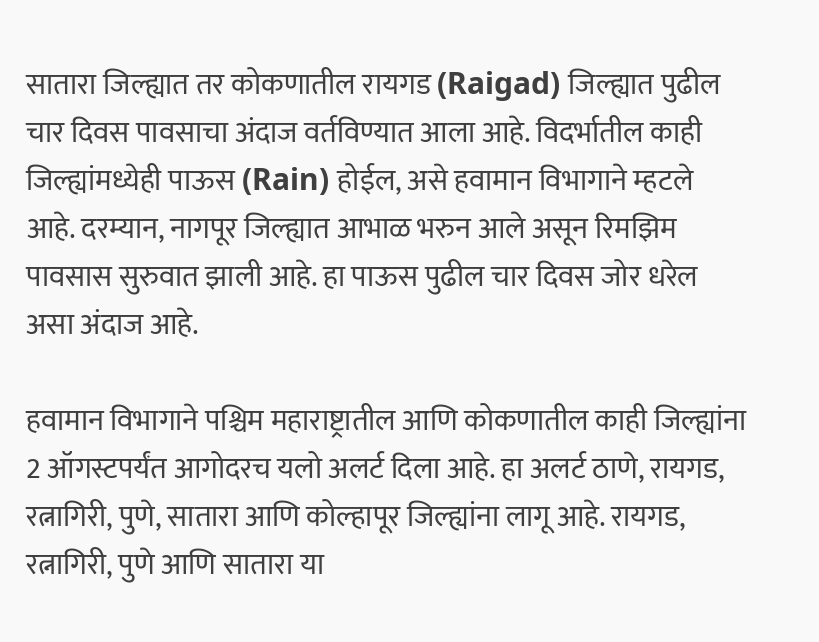सातारा जिल्ह्यात तर कोकणातील रायगड (Raigad) जिल्ह्यात पुढील चार दिवस पावसाचा अंदाज वर्तविण्यात आला आहे. विदर्भातील काही जिल्ह्यांमध्येही पाऊस (Rain) होईल, असे हवामान विभागाने म्हटले आहे. दरम्यान, नागपूर जिल्ह्यात आभाळ भरुन आले असून रिमझिम पावसास सुरुवात झाली आहे. हा पाऊस पुढील चार दिवस जोर धरेल असा अंदाज आहे.

हवामान विभागाने पश्चिम महाराष्ट्रातील आणि कोकणातील काही जिल्ह्यांना 2 ऑगस्टपर्यंत आगोदरच यलो अलर्ट दिला आहे. हा अलर्ट ठाणे, रायगड, रत्नागिरी, पुणे, सातारा आणि कोल्हापूर जिल्ह्यांना लागू आहे. रायगड, रत्नागिरी, पुणे आणि सातारा या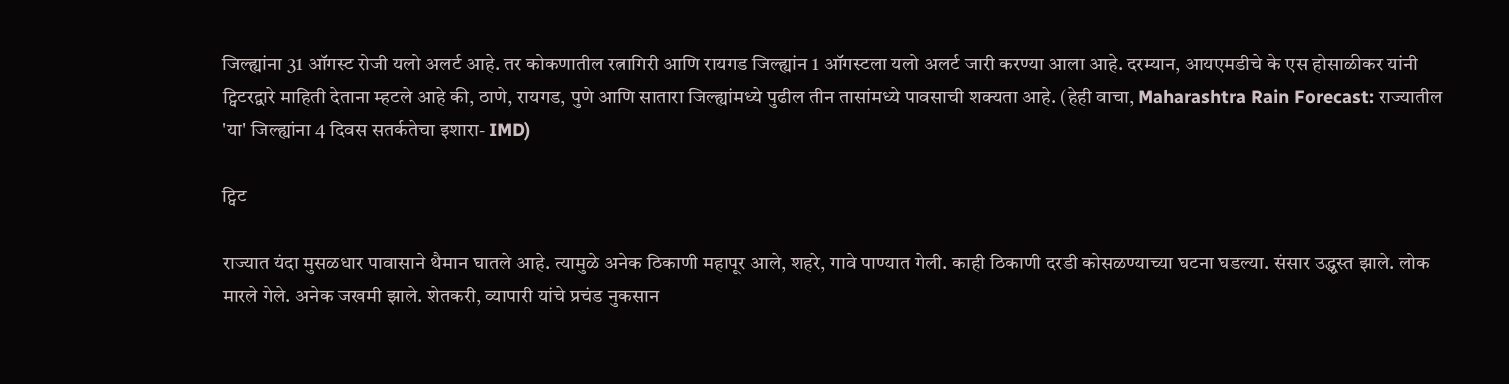जिल्ह्यांना 31 ऑगस्ट रोजी यलो अलर्ट आहे. तर कोकणातील रत्नागिरी आणि रायगड जिल्ह्यांन 1 ऑगस्टला यलो अलर्ट जारी करण्या आला आहे. दरम्यान, आयएमडीचे के एस होसाळीकर यांनी ट्विटरद्वारे माहिती देताना म्हटले आहे की, ठाणे, रायगड, पुणे आणि सातारा जिल्ह्यांमध्ये पुढील तीन तासांमध्ये पावसाची शक्यता आहे. (हेही वाचा, Maharashtra Rain Forecast: राज्यातील 'या' जिल्ह्यांना 4 दिवस सतर्कतेचा इशारा- IMD)

ट्विट

राज्यात यंदा मुसळधार पावासाने थैमान घातले आहे. त्यामुळे अनेक ठिकाणी महापूर आले, शहरे, गावे पाण्यात गेली. काही ठिकाणी दरडी कोसळण्याच्या घटना घडल्या. संसार उद्ध्वस्त झाले. लोक मारले गेले. अनेक जखमी झाले. शेतकरी, व्यापारी यांचे प्रचंड नुकसान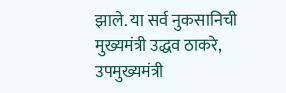झाले. या सर्व नुकसानिची मुख्यमंत्री उद्धव ठाकरे, उपमुख्यमंत्री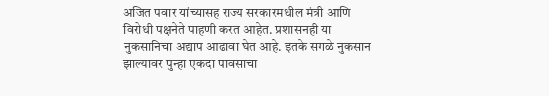अजित पवार यांच्यासह राज्य सरकारमधील मंत्री आणि विरोधी पक्षनेते पाहणी करत आहेत. प्रशासनही या नुकसानिचा अद्याप आढावा घेत आहे. इतके सगळे नुकसान झाल्यावर पुन्हा एकदा पावसाचा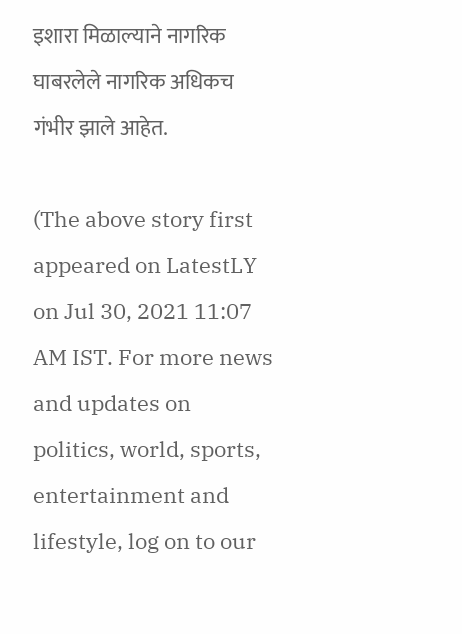इशारा मिळाल्याने नागरिक घाबरलेले नागरिक अधिकच गंभीर झाले आहेत.

(The above story first appeared on LatestLY on Jul 30, 2021 11:07 AM IST. For more news and updates on politics, world, sports, entertainment and lifestyle, log on to our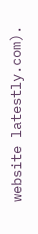website latestly.com).